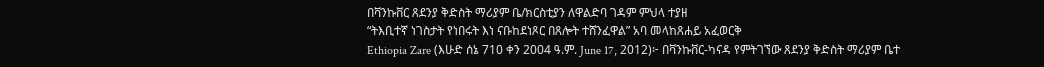በቫንኩቨር ጸደንያ ቅድስት ማሪያም ቤ/ክርስቲያን ለዋልድባ ገዳም ምህላ ተያዘ
“ትእቢተኛ ነገስታት የነበሩት እነ ናቡከደነጾር በጸሎት ተሸንፈዋል” አባ መላከጸሐይ አፈወርቅ
Ethiopia Zare (እሁድ ሰኔ 710 ቀን 2004 ዓ.ም. June 17, 2012)፦ በቫንኩቨር-ካናዳ የምትገኘው ጸደንያ ቅድስት ማሪያም ቤተ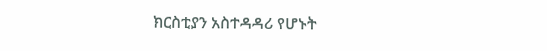ክርስቲያን አስተዳዳሪ የሆኑት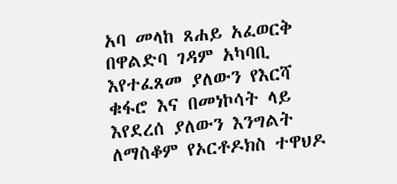አባ መላከ ጸሐይ አፈወርቅ በዋልድባ ገዳም አካባቢ እየተፈጸመ ያለውን የእርሻ ቁፋሮ እና በመነኮሳት ላይ እየደረሰ ያለውን እንግልት ለማስቆም የኦርቶዶክስ ተዋህዶ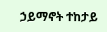ኃይማኖት ተከታይ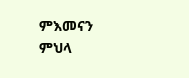ምእመናን ምህላ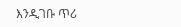እንዲገቡ ጥሪ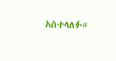አስተላለፉ።